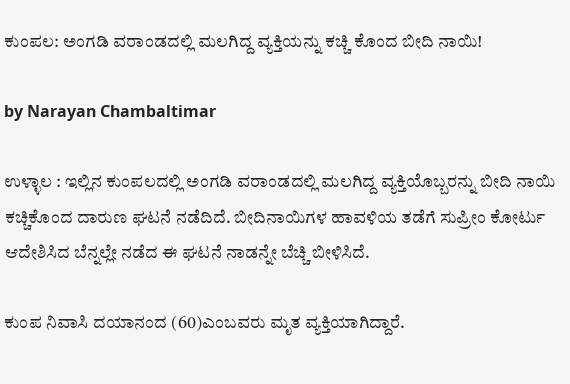ಕುಂಪಲ: ಅಂಗಡಿ ವರಾಂಡದಲ್ಲಿ ಮಲಗಿದ್ದ ವ್ಯಕ್ತಿಯನ್ನು ಕಚ್ಚಿ ಕೊಂದ ಬೀದಿ ನಾಯಿ!

by Narayan Chambaltimar

ಉಳ್ಳಾಲ : ಇಲ್ಲಿನ ಕುಂಪಲದಲ್ಲಿ ಅಂಗಡಿ ವರಾಂಡದಲ್ಲಿ ಮಲಗಿದ್ದ ವ್ಯಕ್ತಿಯೊಬ್ಬರನ್ನು ಬೀದಿ ನಾಯಿ ಕಚ್ಚಿಕೊಂದ ದಾರುಣ ಘಟನೆ ನಡೆದಿದೆ. ಬೀದಿನಾಯಿಗಳ ಹಾವಳಿಯ ತಡೆಗೆ ಸುಪ್ರೀಂ ಕೋರ್ಟು ಆದೇಶಿಸಿದ ಬೆನ್ನಲ್ಲೇ ನಡೆದ ಈ ಘಟನೆ ನಾಡನ್ನೇ ಬೆಚ್ಚಿ ಬೀಳಿಸಿದೆ.

ಕುಂಪ ನಿವಾಸಿ ದಯಾನಂದ (60)ಎಂಬವರು ಮೃತ ವ್ಯಕ್ತಿಯಾಗಿದ್ದಾರೆ.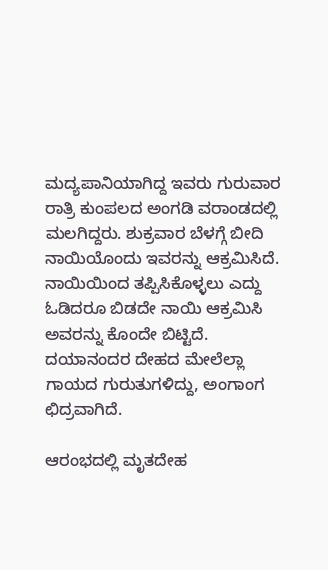ಮದ್ಯಪಾನಿಯಾಗಿದ್ದ ಇವರು ಗುರುವಾರ ರಾತ್ರಿ ಕುಂಪಲದ ಅಂಗಡಿ ವರಾಂಡದಲ್ಲಿ ಮಲಗಿದ್ದರು. ಶುಕ್ರವಾರ ಬೆಳಗ್ಗೆ ಬೀದಿ ನಾಯಿಯೊಂದು ಇವರನ್ನು ಆಕ್ರಮಿಸಿದೆ. ನಾಯಿಯಿಂದ ತಪ್ಪಿಸಿಕೊಳ್ಳಲು ಎದ್ದು ಓಡಿದರೂ ಬಿಡದೇ ನಾಯಿ ಆಕ್ರಮಿಸಿ ಅವರನ್ನು ಕೊಂದೇ ಬಿಟ್ಟಿದೆ. ದಯಾನಂದರ ದೇಹದ ಮೇಲೆಲ್ಲಾ ಗಾಯದ ಗುರುತುಗಳಿದ್ದು, ಅಂಗಾಂಗ ಛಿದ್ರವಾಗಿದೆ.

ಆರಂಭದಲ್ಲಿ ಮೃತದೇಹ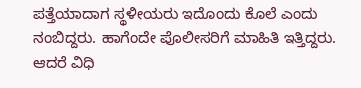ಪತ್ತೆಯಾದಾಗ ಸ್ಥಳೀಯರು ಇದೊಂದು ಕೊಲೆ ಎಂದು ನಂಬಿದ್ದರು. ಹಾಗೆಂದೇ ಪೊಲೀಸರಿಗೆ ಮಾಹಿತಿ ಇತ್ತಿದ್ದರು. ಆದರೆ ವಿಧಿ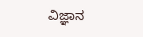ವಿಜ್ಞಾನ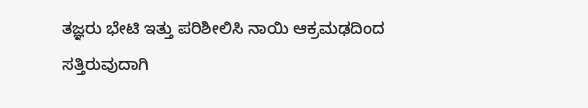ತಜ್ಞರು ಭೇಟಿ ಇತ್ತು ಪರಿಶೀಲಿಸಿ ನಾಯಿ ಆಕ್ರಮಢದಿಂದ ಸತ್ತಿರುವುದಾಗಿ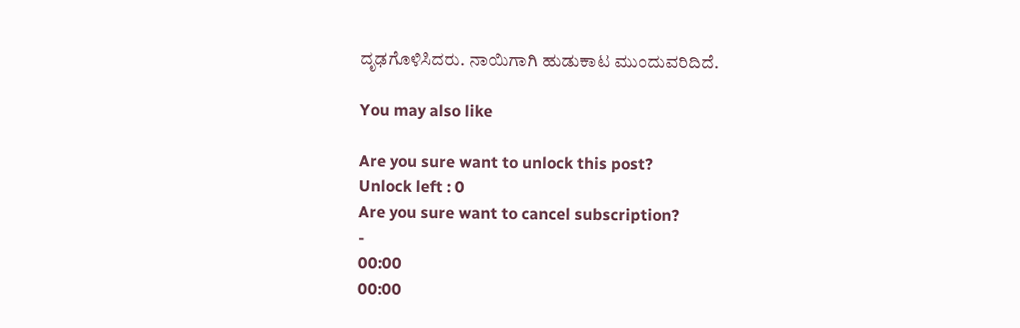ದೃಢಗೊಳಿಸಿದರು. ನಾಯಿಗಾಗಿ ಹುಡುಕಾಟ ಮುಂದುವರಿದಿದೆ.

You may also like

Are you sure want to unlock this post?
Unlock left : 0
Are you sure want to cancel subscription?
-
00:00
00:00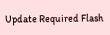Update Required Flash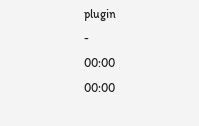plugin
-
00:00
00:00